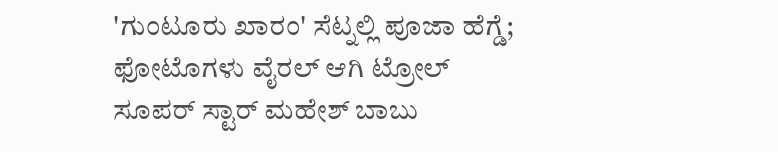'ಗುಂಟೂರು ಖಾರಂ' ಸೆಟ್ನಲ್ಲಿ ಪೂಜಾ ಹೆಗ್ಡೆ; ಫೋಟೊಗಳು ವೈರಲ್ ಆಗಿ ಟ್ರೋಲ್
ಸೂಪರ್ ಸ್ಟಾರ್ ಮಹೇಶ್ ಬಾಬು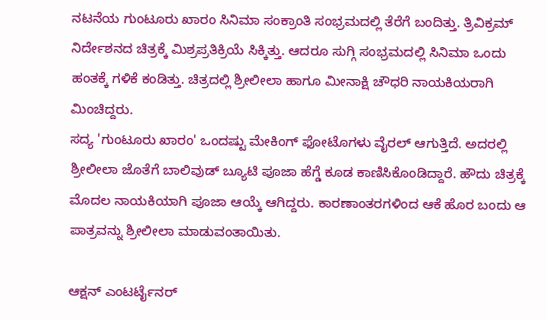ನಟನೆಯ ಗುಂಟೂರು ಖಾರಂ ಸಿನಿಮಾ ಸಂಕ್ರಾಂತಿ ಸಂಭ್ರಮದಲ್ಲಿ ತೆರೆಗೆ ಬಂದಿತ್ತು. ತ್ರಿವಿಕ್ರಮ್ ನಿರ್ದೇಶನದ ಚಿತ್ರಕ್ಕೆ ಮಿಶ್ರಪ್ರತಿಕ್ರಿಯೆ ಸಿಕ್ಕಿತ್ತು. ಆದರೂ ಸುಗ್ಗಿ ಸಂಭ್ರಮದಲ್ಲಿ ಸಿನಿಮಾ ಒಂದು ಹಂತಕ್ಕೆ ಗಳಿಕೆ ಕಂಡಿತ್ತು. ಚಿತ್ರದಲ್ಲಿ ಶ್ರೀಲೀಲಾ ಹಾಗೂ ಮೀನಾಕ್ಷಿ ಚೌಧರಿ ನಾಯಕಿಯರಾಗಿ ಮಿಂಚಿದ್ದರು.
ಸದ್ಯ 'ಗುಂಟೂರು ಖಾರಂ' ಒಂದಷ್ಟು ಮೇಕಿಂಗ್ ಫೋಟೊಗಳು ವೈರಲ್ ಆಗುತ್ತಿದೆ. ಅದರಲ್ಲಿ ಶ್ರೀಲೀಲಾ ಜೊತೆಗೆ ಬಾಲಿವುಡ್ ಬ್ಯೂಟಿ ಪೂಜಾ ಹೆಗ್ಡೆ ಕೂಡ ಕಾಣಿಸಿಕೊಂಡಿದ್ದಾರೆ. ಹೌದು ಚಿತ್ರಕ್ಕೆ ಮೊದಲ ನಾಯಕಿಯಾಗಿ ಪೂಜಾ ಆಯ್ಕೆ ಆಗಿದ್ದರು. ಕಾರಣಾಂತರಗಳಿಂದ ಆಕೆ ಹೊರ ಬಂದು ಆ ಪಾತ್ರವನ್ನು ಶ್ರೀಲೀಲಾ ಮಾಡುವಂತಾಯಿತು.

ಆಕ್ಷನ್ ಎಂಟರ್ಟೈನರ್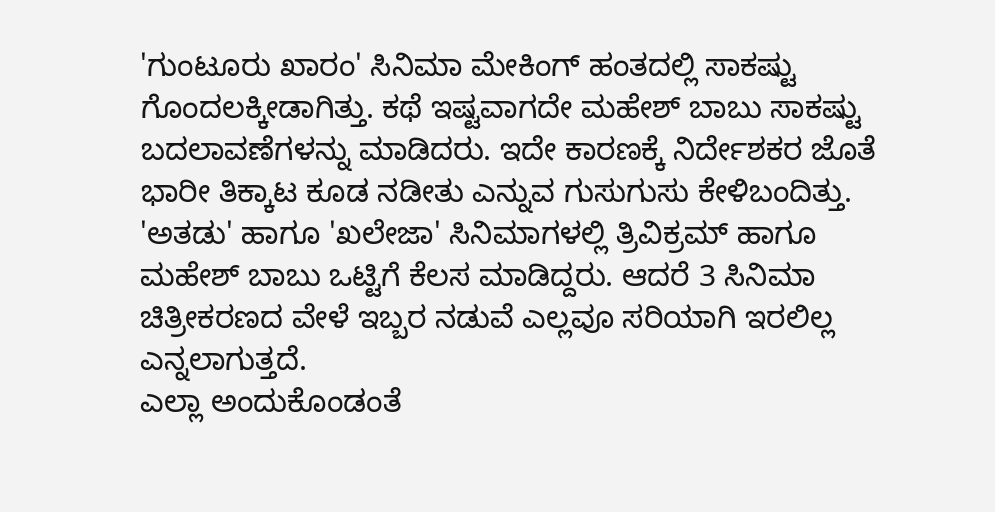'ಗುಂಟೂರು ಖಾರಂ' ಸಿನಿಮಾ ಮೇಕಿಂಗ್ ಹಂತದಲ್ಲಿ ಸಾಕಷ್ಟು ಗೊಂದಲಕ್ಕೀಡಾಗಿತ್ತು. ಕಥೆ ಇಷ್ಟವಾಗದೇ ಮಹೇಶ್ ಬಾಬು ಸಾಕಷ್ಟು ಬದಲಾವಣೆಗಳನ್ನು ಮಾಡಿದರು. ಇದೇ ಕಾರಣಕ್ಕೆ ನಿರ್ದೇಶಕರ ಜೊತೆ ಭಾರೀ ತಿಕ್ಕಾಟ ಕೂಡ ನಡೀತು ಎನ್ನುವ ಗುಸುಗುಸು ಕೇಳಿಬಂದಿತ್ತು. 'ಅತಡು' ಹಾಗೂ 'ಖಲೇಜಾ' ಸಿನಿಮಾಗಳಲ್ಲಿ ತ್ರಿವಿಕ್ರಮ್ ಹಾಗೂ ಮಹೇಶ್ ಬಾಬು ಒಟ್ಟಿಗೆ ಕೆಲಸ ಮಾಡಿದ್ದರು. ಆದರೆ 3 ಸಿನಿಮಾ ಚಿತ್ರೀಕರಣದ ವೇಳೆ ಇಬ್ಬರ ನಡುವೆ ಎಲ್ಲವೂ ಸರಿಯಾಗಿ ಇರಲಿಲ್ಲ ಎನ್ನಲಾಗುತ್ತದೆ.
ಎಲ್ಲಾ ಅಂದುಕೊಂಡಂತೆ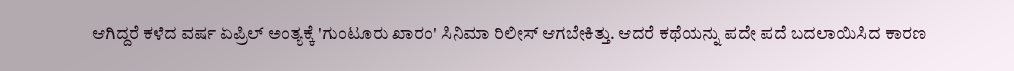ಆಗಿದ್ದರೆ ಕಳೆದ ವರ್ಷ ಏಪ್ರಿಲ್ ಅಂತ್ಯಕ್ಕೆ 'ಗುಂಟೂರು ಖಾರಂ' ಸಿನಿಮಾ ರಿಲೀಸ್ ಆಗಬೇಕಿತ್ತು. ಆದರೆ ಕಥೆಯನ್ನು ಪದೇ ಪದೆ ಬದಲಾಯಿಸಿದ ಕಾರಣ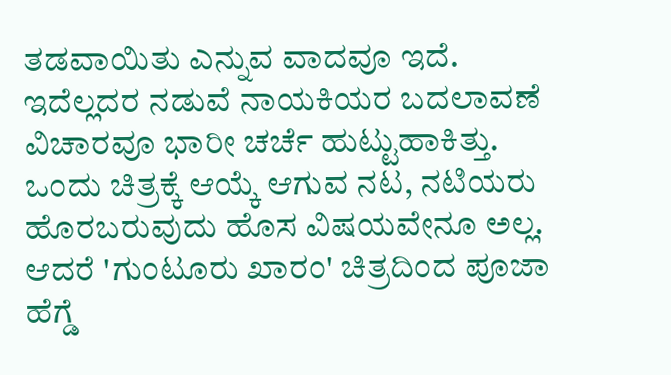ತಡವಾಯಿತು ಎನ್ನುವ ವಾದವೂ ಇದೆ. ಇದೆಲ್ಲದರ ನಡುವೆ ನಾಯಕಿಯರ ಬದಲಾವಣೆ ವಿಚಾರವೂ ಭಾರೀ ಚರ್ಚೆ ಹುಟ್ಟುಹಾಕಿತ್ತು. ಒಂದು ಚಿತ್ರಕ್ಕೆ ಆಯ್ಕೆ ಆಗುವ ನಟ, ನಟಿಯರು ಹೊರಬರುವುದು ಹೊಸ ವಿಷಯವೇನೂ ಅಲ್ಲ. ಆದರೆ 'ಗುಂಟೂರು ಖಾರಂ' ಚಿತ್ರದಿಂದ ಪೂಜಾ ಹೆಗ್ಡೆ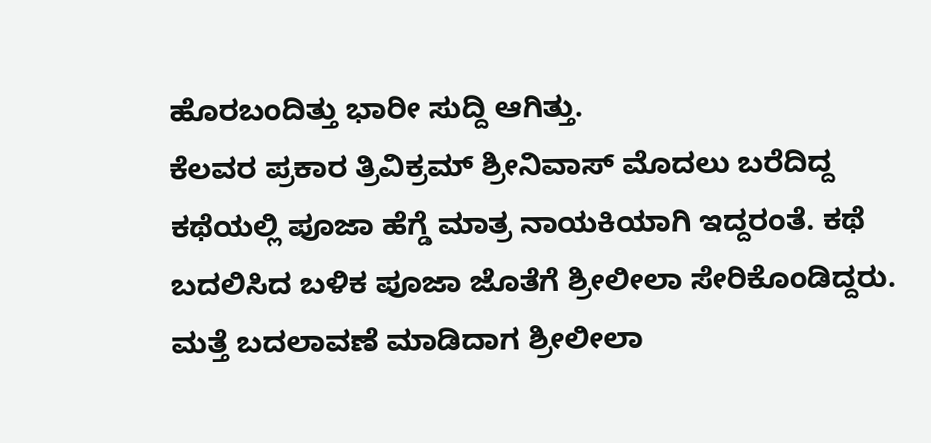ಹೊರಬಂದಿತ್ತು ಭಾರೀ ಸುದ್ದಿ ಆಗಿತ್ತು.
ಕೆಲವರ ಪ್ರಕಾರ ತ್ರಿವಿಕ್ರಮ್ ಶ್ರೀನಿವಾಸ್ ಮೊದಲು ಬರೆದಿದ್ದ ಕಥೆಯಲ್ಲಿ ಪೂಜಾ ಹೆಗ್ಡೆ ಮಾತ್ರ ನಾಯಕಿಯಾಗಿ ಇದ್ದರಂತೆ. ಕಥೆ ಬದಲಿಸಿದ ಬಳಿಕ ಪೂಜಾ ಜೊತೆಗೆ ಶ್ರೀಲೀಲಾ ಸೇರಿಕೊಂಡಿದ್ದರು. ಮತ್ತೆ ಬದಲಾವಣೆ ಮಾಡಿದಾಗ ಶ್ರೀಲೀಲಾ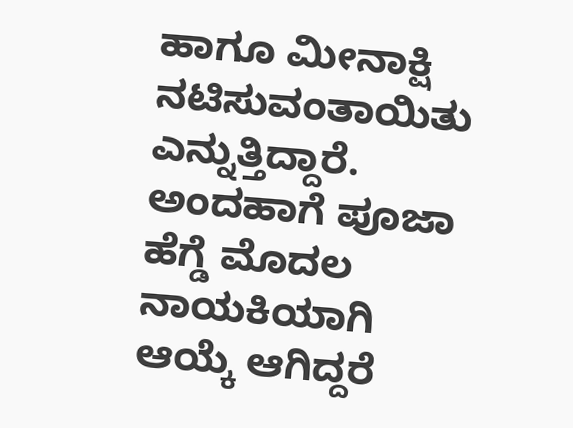ಹಾಗೂ ಮೀನಾಕ್ಷಿ ನಟಿಸುವಂತಾಯಿತು ಎನ್ನುತ್ತಿದ್ದಾರೆ. ಅಂದಹಾಗೆ ಪೂಜಾ ಹೆಗ್ಡೆ ಮೊದಲ ನಾಯಕಿಯಾಗಿ ಆಯ್ಕೆ ಆಗಿದ್ದರೆ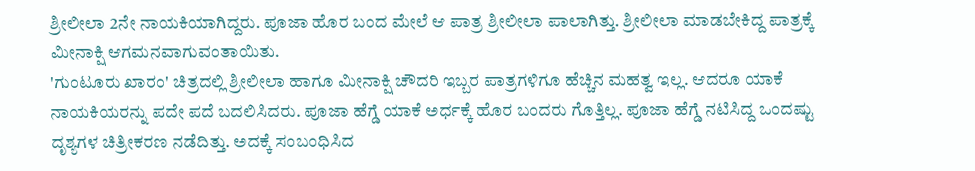ಶ್ರೀಲೀಲಾ 2ನೇ ನಾಯಕಿಯಾಗಿದ್ದರು. ಪೂಜಾ ಹೊರ ಬಂದ ಮೇಲೆ ಆ ಪಾತ್ರ ಶ್ರೀಲೀಲಾ ಪಾಲಾಗಿತ್ತು. ಶ್ರೀಲೀಲಾ ಮಾಡಬೇಕಿದ್ದ ಪಾತ್ರಕ್ಕೆ ಮೀನಾಕ್ಷಿ ಆಗಮನವಾಗುವಂತಾಯಿತು.
'ಗುಂಟೂರು ಖಾರಂ' ಚಿತ್ರದಲ್ಲಿ ಶ್ರೀಲೀಲಾ ಹಾಗೂ ಮೀನಾಕ್ಷಿ ಚೌದರಿ ಇಬ್ಬರ ಪಾತ್ರಗಳಿಗೂ ಹೆಚ್ಚಿನ ಮಹತ್ವ ಇಲ್ಲ. ಆದರೂ ಯಾಕೆ ನಾಯಕಿಯರನ್ನು ಪದೇ ಪದೆ ಬದಲಿಸಿದರು. ಪೂಜಾ ಹೆಗ್ಡೆ ಯಾಕೆ ಅರ್ಧಕ್ಕೆ ಹೊರ ಬಂದರು ಗೊತ್ತಿಲ್ಲ. ಪೂಜಾ ಹೆಗ್ಡೆ ನಟಿಸಿದ್ದ ಒಂದಷ್ಟು ದೃಶ್ಯಗಳ ಚಿತ್ರೀಕರಣ ನಡೆದಿತ್ತು. ಅದಕ್ಕೆ ಸಂಬಂಧಿಸಿದ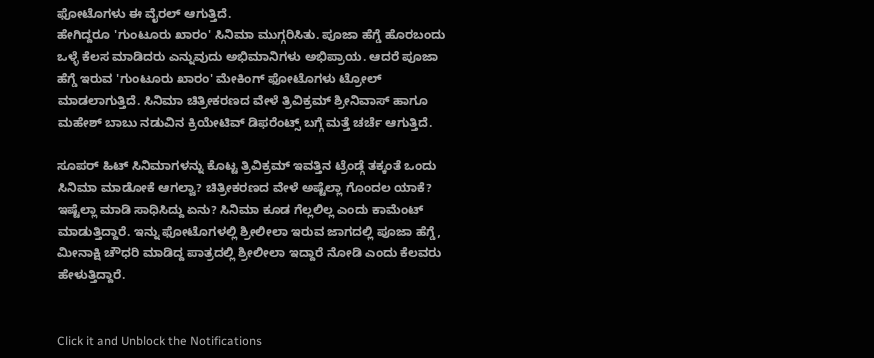ಫೋಟೊಗಳು ಈ ವೈರಲ್ ಆಗುತ್ತಿದೆ.
ಹೇಗಿದ್ದರೂ 'ಗುಂಟೂರು ಖಾರಂ' ಸಿನಿಮಾ ಮುಗ್ಗರಿಸಿತು. ಪೂಜಾ ಹೆಗ್ಡೆ ಹೊರಬಂದು ಒಳ್ಳೆ ಕೆಲಸ ಮಾಡಿದರು ಎನ್ನುವುದು ಅಭಿಮಾನಿಗಳು ಅಭಿಪ್ರಾಯ. ಆದರೆ ಪೂಜಾ ಹೆಗ್ಡೆ ಇರುವ 'ಗುಂಟೂರು ಖಾರಂ' ಮೇಕಿಂಗ್ ಫೋಟೊಗಳು ಟ್ರೋಲ್ ಮಾಡಲಾಗುತ್ತಿದೆ. ಸಿನಿಮಾ ಚಿತ್ರೀಕರಣದ ವೇಳೆ ತ್ರಿವಿಕ್ರಮ್ ಶ್ರೀನಿವಾಸ್ ಹಾಗೂ ಮಹೇಶ್ ಬಾಬು ನಡುವಿನ ಕ್ರಿಯೇಟಿವ್ ಡಿಫರೆಂಟ್ಸ್ ಬಗ್ಗೆ ಮತ್ತೆ ಚರ್ಚೆ ಆಗುತ್ತಿದೆ.

ಸೂಪರ್ ಹಿಟ್ ಸಿನಿಮಾಗಳನ್ನು ಕೊಟ್ಟ ತ್ರಿವಿಕ್ರಮ್ ಇವತ್ತಿನ ಟ್ರೆಂಡ್ಗೆ ತಕ್ಕಂತೆ ಒಂದು ಸಿನಿಮಾ ಮಾಡೋಕೆ ಆಗಲ್ವಾ? ಚಿತ್ರೀಕರಣದ ವೇಳೆ ಅಷ್ಟೆಲ್ಲಾ ಗೊಂದಲ ಯಾಕೆ? ಇಷ್ಟೆಲ್ಲಾ ಮಾಡಿ ಸಾಧಿಸಿದ್ದು ಏನು? ಸಿನಿಮಾ ಕೂಡ ಗೆಲ್ಲಲಿಲ್ಲ ಎಂದು ಕಾಮೆಂಟ್ ಮಾಡುತ್ತಿದ್ದಾರೆ. ಇನ್ನು ಫೋಟೊಗಳಲ್ಲಿ ಶ್ರೀಲೀಲಾ ಇರುವ ಜಾಗದಲ್ಲಿ ಪೂಜಾ ಹೆಗ್ಡೆ, ಮೀನಾಕ್ಷಿ ಚೌಧರಿ ಮಾಡಿದ್ದ ಪಾತ್ರದಲ್ಲಿ ಶ್ರೀಲೀಲಾ ಇದ್ದಾರೆ ನೋಡಿ ಎಂದು ಕೆಲವರು ಹೇಳುತ್ತಿದ್ದಾರೆ.


Click it and Unblock the Notifications